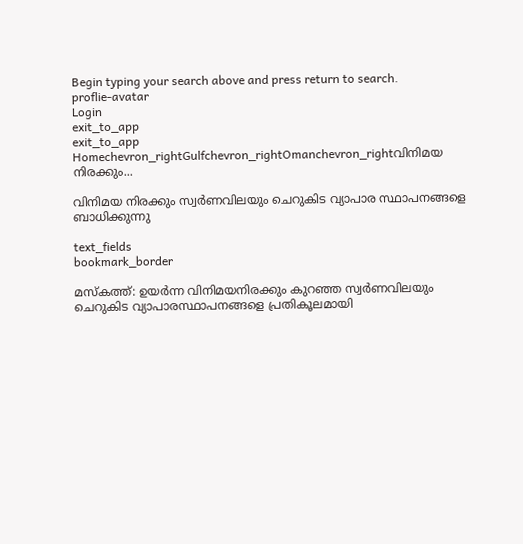Begin typing your search above and press return to search.
proflie-avatar
Login
exit_to_app
exit_to_app
Homechevron_rightGulfchevron_rightOmanchevron_rightവിനിമയ നിരക്കും...

വിനിമയ നിരക്കും സ്വര്‍ണവിലയും ചെറുകിട വ്യാപാര സ്ഥാപനങ്ങളെ ബാധിക്കുന്നു

text_fields
bookmark_border

മസ്കത്ത്: ഉയര്‍ന്ന വിനിമയനിരക്കും കുറഞ്ഞ സ്വര്‍ണവിലയും ചെറുകിട വ്യാപാരസ്ഥാപനങ്ങളെ പ്രതികൂലമായി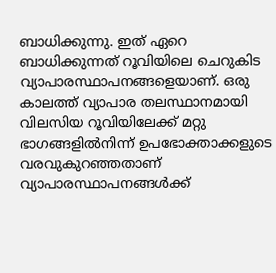ബാധിക്കുന്നു. ഇത് ഏറെ ബാധിക്കുന്നത് റൂവിയിലെ ചെറുകിട വ്യാപാരസ്ഥാപനങ്ങളെയാണ്. ഒരു കാലത്ത് വ്യാപാര തലസ്ഥാനമായി വിലസിയ റൂവിയിലേക്ക് മറ്റു ഭാഗങ്ങളില്‍നിന്ന് ഉപഭോക്താക്കളുടെ വരവുകുറഞ്ഞതാണ് വ്യാപാരസ്ഥാപനങ്ങള്‍ക്ക്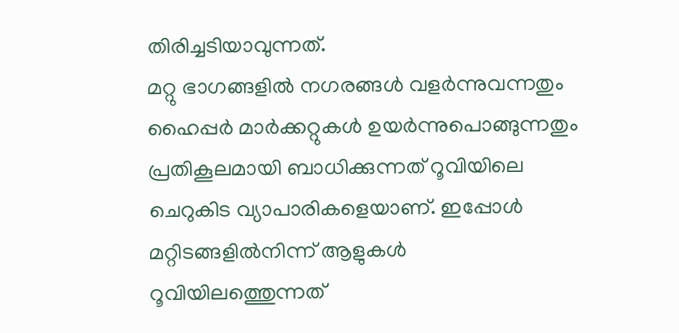തിരിച്ചടിയാവുന്നത്.
മറ്റു ഭാഗങ്ങളില്‍ നഗരങ്ങള്‍ വളര്‍ന്നുവന്നതും ഹൈപ്പര്‍ മാര്‍ക്കറ്റുകള്‍ ഉയര്‍ന്നുപൊങ്ങുന്നതും പ്രതികൂലമായി ബാധിക്കുന്നത് റൂവിയിലെ ചെറുകിട വ്യാപാരികളെയാണ്. ഇപ്പോള്‍ മറ്റിടങ്ങളില്‍നിന്ന് ആളുകള്‍ റൂവിയിലത്തെുന്നത്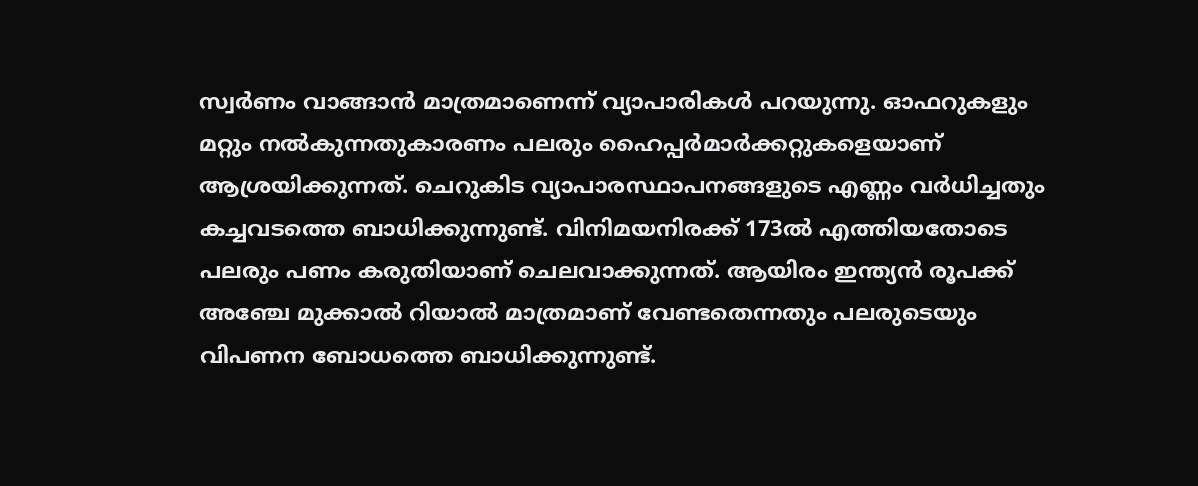സ്വര്‍ണം വാങ്ങാന്‍ മാത്രമാണെന്ന് വ്യാപാരികള്‍ പറയുന്നു. ഓഫറുകളും മറ്റും നല്‍കുന്നതുകാരണം പലരും ഹൈപ്പര്‍മാര്‍ക്കറ്റുകളെയാണ് ആശ്രയിക്കുന്നത്. ചെറുകിട വ്യാപാരസ്ഥാപനങ്ങളുടെ എണ്ണം വര്‍ധിച്ചതും കച്ചവടത്തെ ബാധിക്കുന്നുണ്ട്. വിനിമയനിരക്ക് 173ല്‍ എത്തിയതോടെ പലരും പണം കരുതിയാണ് ചെലവാക്കുന്നത്. ആയിരം ഇന്ത്യന്‍ രൂപക്ക് അഞ്ചേ മുക്കാല്‍ റിയാല്‍ മാത്രമാണ് വേണ്ടതെന്നതും പലരുടെയും വിപണന ബോധത്തെ ബാധിക്കുന്നുണ്ട്.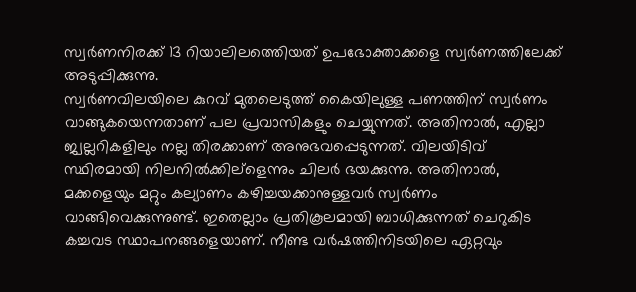സ്വര്‍ണനിരക്ക് 13 റിയാലിലത്തെിയത് ഉപഭോക്താക്കളെ സ്വര്‍ണത്തിലേക്ക് അടുപ്പിക്കുന്നു.
സ്വര്‍ണവിലയിലെ കുറവ് മുതലെടുത്ത് കൈയിലുള്ള പണത്തിന് സ്വര്‍ണം വാങ്ങുകയെന്നതാണ് പല പ്രവാസികളും ചെയ്യുന്നത്. അതിനാല്‍, എല്ലാ ജ്വല്ലറികളിലും നല്ല തിരക്കാണ് അനുഭവപ്പെടുന്നത്. വിലയിടിവ് സ്ഥിരമായി നിലനില്‍ക്കില്ളെന്നും ചിലര്‍ ഭയക്കുന്നു. അതിനാല്‍, മക്കളെയും മറ്റും കല്യാണം കഴിച്ചയക്കാനുള്ളവര്‍ സ്വര്‍ണം വാങ്ങിവെക്കുന്നുണ്ട്. ഇതെല്ലാം പ്രതികൂലമായി ബാധിക്കുന്നത് ചെറുകിട കച്ചവട സ്ഥാപനങ്ങളെയാണ്. നീണ്ട വര്‍ഷത്തിനിടയിലെ ഏറ്റവും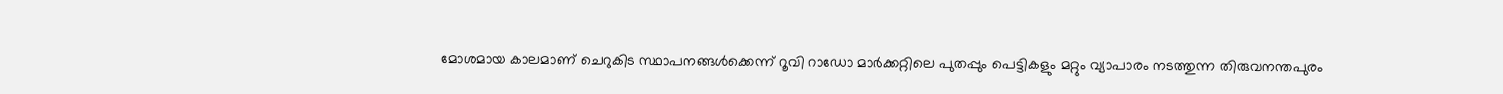മോശമായ കാലമാണ് ചെറുകിട സ്ഥാപനങ്ങള്‍ക്കെന്ന് റൂവി റാഡോ മാര്‍ക്കറ്റിലെ പുതപ്പും പെട്ടികളും മറ്റും വ്യാപാരം നടത്തുന്ന തിരുവനന്തപുരം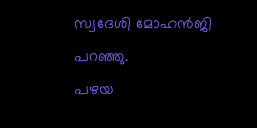സ്വദേശി മോഹന്‍ജി പറഞ്ഞു.
പഴയ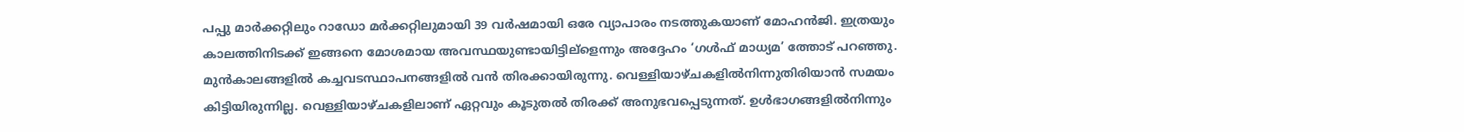പപ്പു മാര്‍ക്കറ്റിലും റാഡോ മര്‍ക്കറ്റിലുമായി 39 വര്‍ഷമായി ഒരേ വ്യാപാരം നടത്തുകയാണ് മോഹന്‍ജി. ഇത്രയും കാലത്തിനിടക്ക് ഇങ്ങനെ മോശമായ അവസ്ഥയുണ്ടായിട്ടില്ളെന്നും അദ്ദേഹം ‘ഗള്‍ഫ് മാധ്യമ’ ത്തോട് പറഞ്ഞു. മുന്‍കാലങ്ങളില്‍ കച്ചവടസ്ഥാപനങ്ങളില്‍ വന്‍ തിരക്കായിരുന്നു. വെള്ളിയാഴ്ചകളില്‍നിന്നുതിരിയാന്‍ സമയം കിട്ടിയിരുന്നില്ല. വെള്ളിയാഴ്ചകളിലാണ് ഏറ്റവും കൂടുതല്‍ തിരക്ക് അനുഭവപ്പെടുന്നത്. ഉള്‍ഭാഗങ്ങളില്‍നിന്നും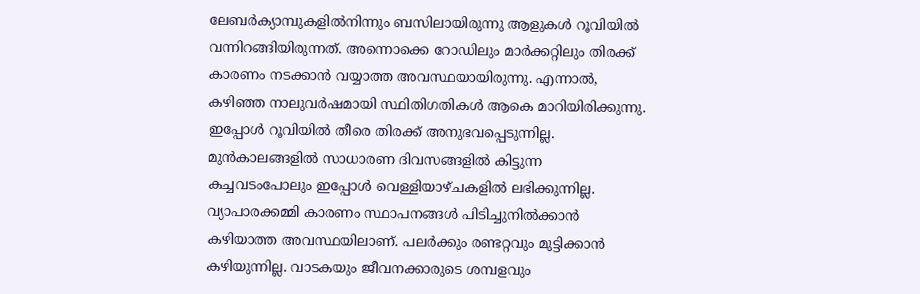ലേബര്‍ക്യാമ്പുകളില്‍നിന്നും ബസിലായിരുന്നു ആളുകള്‍ റൂവിയില്‍ വന്നിറങ്ങിയിരുന്നത്. അന്നൊക്കെ റോഡിലും മാര്‍ക്കറ്റിലും തിരക്ക് കാരണം നടക്കാന്‍ വയ്യാത്ത അവസ്ഥയായിരുന്നു. എന്നാല്‍, കഴിഞ്ഞ നാലുവര്‍ഷമായി സ്ഥിതിഗതികള്‍ ആകെ മാറിയിരിക്കുന്നു. ഇപ്പോള്‍ റൂവിയില്‍ തീരെ തിരക്ക് അനുഭവപ്പെടുന്നില്ല. മുന്‍കാലങ്ങളില്‍ സാധാരണ ദിവസങ്ങളില്‍ കിട്ടുന്ന കച്ചവടംപോലും ഇപ്പോള്‍ വെള്ളിയാഴ്ചകളില്‍ ലഭിക്കുന്നില്ല. വ്യാപാരക്കമ്മി കാരണം സ്ഥാപനങ്ങള്‍ പിടിച്ചുനില്‍ക്കാന്‍ കഴിയാത്ത അവസ്ഥയിലാണ്. പലര്‍ക്കും രണ്ടറ്റവും മുട്ടിക്കാന്‍ കഴിയുന്നില്ല. വാടകയും ജീവനക്കാരുടെ ശമ്പളവും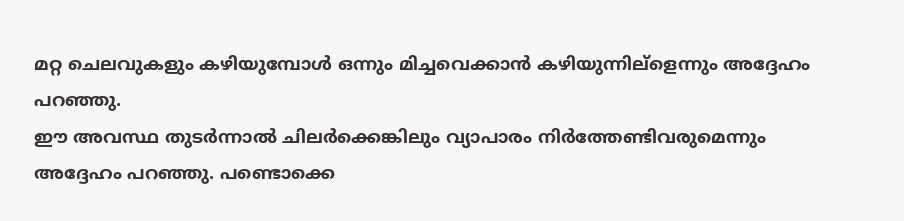മറ്റ ചെലവുകളും കഴിയുമ്പോള്‍ ഒന്നും മിച്ചവെക്കാന്‍ കഴിയുന്നില്ളെന്നും അദ്ദേഹം പറഞ്ഞു.
ഈ അവസ്ഥ തുടര്‍ന്നാല്‍ ചിലര്‍ക്കെങ്കിലും വ്യാപാരം നിര്‍ത്തേണ്ടിവരുമെന്നും അദ്ദേഹം പറഞ്ഞു. പണ്ടൊക്കെ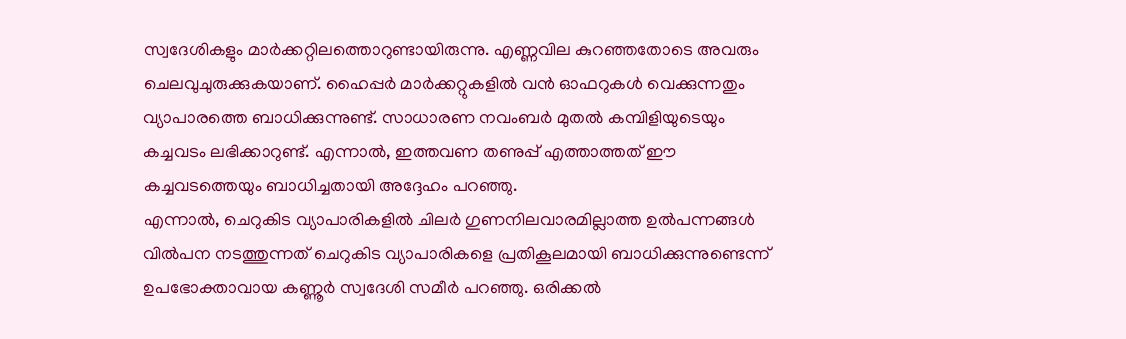സ്വദേശികളും മാര്‍ക്കറ്റിലത്തൊറുണ്ടായിരുന്നു. എണ്ണവില കുറഞ്ഞതോടെ അവരും ചെലവുചുരുക്കുകയാണ്. ഹൈപ്പര്‍ മാര്‍ക്കറ്റുകളില്‍ വന്‍ ഓഫറുകള്‍ വെക്കുന്നതും വ്യാപാരത്തെ ബാധിക്കുന്നുണ്ട്. സാധാരണ നവംബര്‍ മുതല്‍ കമ്പിളിയുടെയും കച്ചവടം ലഭിക്കാറുണ്ട്. എന്നാല്‍, ഇത്തവണ തണുപ്പ് എത്താത്തത് ഈ കച്ചവടത്തെയും ബാധിച്ചതായി അദ്ദേഹം പറഞ്ഞു.
എന്നാല്‍, ചെറുകിട വ്യാപാരികളില്‍ ചിലര്‍ ഗുണനിലവാരമില്ലാത്ത ഉല്‍പന്നങ്ങള്‍ വില്‍പന നടത്തുന്നത് ചെറുകിട വ്യാപാരികളെ പ്രതികൂലമായി ബാധിക്കുന്നുണ്ടെന്ന് ഉപഭോക്താവായ കണ്ണൂര്‍ സ്വദേശി സമീര്‍ പറഞ്ഞു. ഒരിക്കല്‍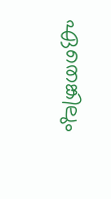ഏതെങ്കിലും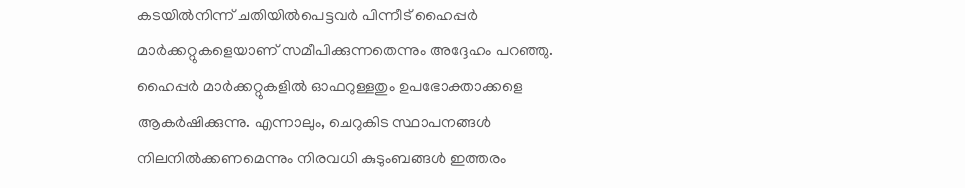കടയില്‍നിന്ന് ചതിയില്‍പെട്ടവര്‍ പിന്നീട് ഹൈപ്പര്‍ മാര്‍ക്കറ്റുകളെയാണ് സമീപിക്കുന്നതെന്നും അദ്ദേഹം പറഞ്ഞു. ഹൈപ്പര്‍ മാര്‍ക്കറ്റുകളില്‍ ഓഫറുള്ളതും ഉപഭോക്താക്കളെ ആകര്‍ഷിക്കുന്നു. എന്നാലും, ചെറുകിട സ്ഥാപനങ്ങള്‍ നിലനില്‍ക്കണമെന്നും നിരവധി കുടുംബങ്ങള്‍ ഇത്തരം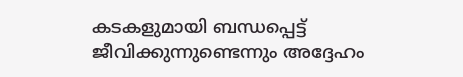കടകളുമായി ബന്ധപ്പെട്ട് ജീവിക്കുന്നുണ്ടെന്നും അദ്ദേഹം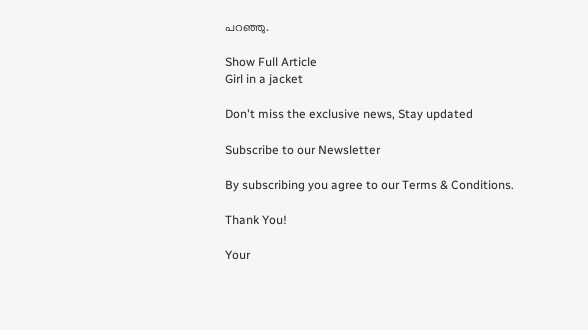പറഞ്ഞു.

Show Full Article
Girl in a jacket

Don't miss the exclusive news, Stay updated

Subscribe to our Newsletter

By subscribing you agree to our Terms & Conditions.

Thank You!

Your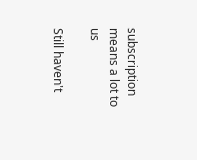subscription means a lot to us

Still haven't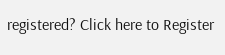registered? Click here to Register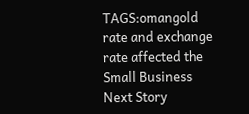TAGS:omangold rate and exchange rate affected the Small Business
Next Story